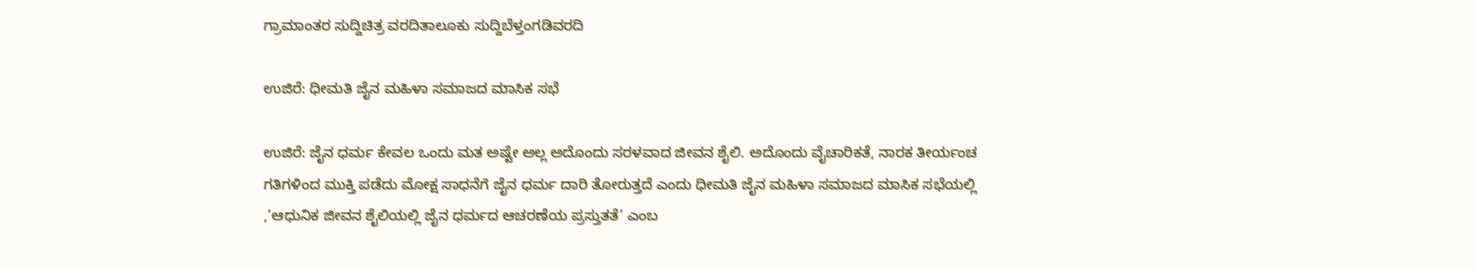ಗ್ರಾಮಾಂತರ ಸುದ್ದಿಚಿತ್ರ ವರದಿತಾಲೂಕು ಸುದ್ದಿಬೆಳ್ತಂಗಡಿವರದಿ

ಉಜಿರೆ: ಧೀಮತಿ ಜೈನ ಮಹಿಳಾ ಸಮಾಜದ ಮಾಸಿಕ ಸಭೆ

ಉಜಿರೆ: ಜೈನ ಧರ್ಮ ಕೇವಲ ಒಂದು ಮತ ಅಷ್ಟೇ ಅಲ್ಲ ಅದೊಂದು ಸರಳವಾದ ಜೀವನ ಶೈಲಿ. ಅದೊಂದು ವೈಚಾರಿಕತೆ, ನಾರಕ ತೀರ್ಯಂಚ ಗತಿಗಳಿಂದ ಮುಕ್ತಿ ಪಡೆದು ಮೋಕ್ಷ ಸಾಧನೆಗೆ ಜೈನ ಧರ್ಮ ದಾರಿ ತೋರುತ್ತದೆ ಎಂದು ಧೀಮತಿ ಜೈನ ಮಹಿಳಾ ಸಮಾಜದ ಮಾಸಿಕ ಸಭೆಯಲ್ಲಿ ,’ಆಧುನಿಕ ಜೀವನ ಶೈಲಿಯಲ್ಲಿ ಜೈನ ಧರ್ಮದ ಆಚರಣೆಯ ಪ್ರಸ್ತುತತೆ’ ಎಂಬ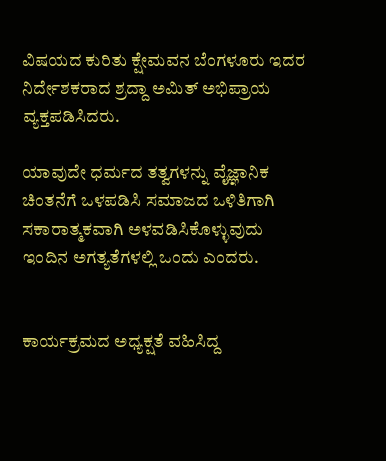ವಿಷಯದ ಕುರಿತು ಕ್ಷೇಮವನ ಬೆಂಗಳೂರು ಇದರ ನಿರ್ದೇಶಕರಾದ ಶ್ರದ್ದಾ ಅಮಿತ್ ಅಭಿಪ್ರಾಯ ವ್ಯಕ್ತಪಡಿಸಿದರು.

ಯಾವುದೇ ಧರ್ಮದ ತತ್ವಗಳನ್ನು ವೈಜ್ಞಾನಿಕ ಚಿಂತನೆಗೆ ಒಳಪಡಿಸಿ ಸಮಾಜದ ಒಳಿತಿಗಾಗಿ ಸಕಾರಾತ್ಮಕವಾಗಿ ಅಳವಡಿಸಿಕೊಳ್ಳುವುದು ಇಂದಿನ ಅಗತ್ಯತೆಗಳಲ್ಲಿ ಒಂದು ಎಂದರು.


ಕಾರ್ಯಕ್ರಮದ ಅಧ್ಯಕ್ಷತೆ ವಹಿಸಿದ್ದ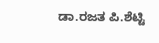ಡಾ.ರಜತ ಪಿ.ಶೆಟ್ಟಿ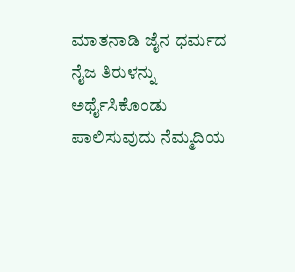ಮಾತನಾಡಿ ಜೈನ ಧರ್ಮದ ನೈಜ ತಿರುಳನ್ನು ಅರ್ಥೈಸಿಕೊಂಡು ಪಾಲಿಸುವುದು ನೆಮ್ಮದಿಯ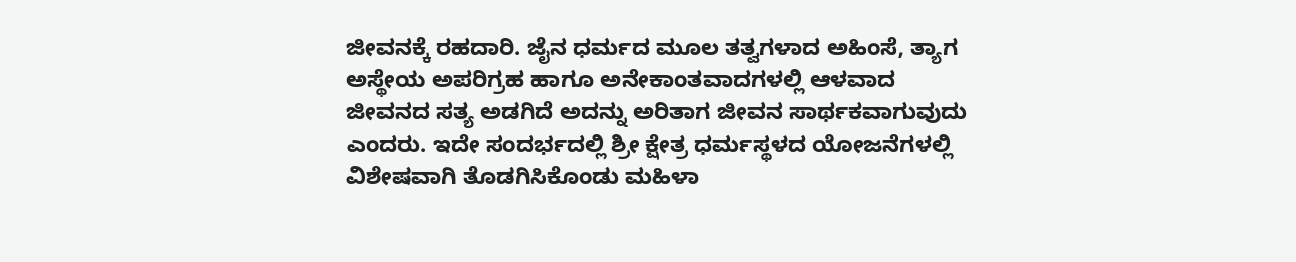ಜೀವನಕ್ಕೆ ರಹದಾರಿ. ಜೈನ ಧರ್ಮದ ಮೂಲ ತತ್ವಗಳಾದ ಅಹಿಂಸೆ, ತ್ಯಾಗ ಅಸ್ಥೇಯ ಅಪರಿಗ್ರಹ ಹಾಗೂ ಅನೇಕಾಂತವಾದಗಳಲ್ಲಿ ಆಳವಾದ ಜೀವನದ ಸತ್ಯ ಅಡಗಿದೆ ಅದನ್ನು ಅರಿತಾಗ ಜೀವನ ಸಾರ್ಥಕವಾಗುವುದು ಎಂದರು. ಇದೇ ಸಂದರ್ಭದಲ್ಲಿ ಶ್ರೀ ಕ್ಷೇತ್ರ ಧರ್ಮಸ್ಥಳದ ಯೋಜನೆಗಳಲ್ಲಿ ವಿಶೇಷವಾಗಿ ತೊಡಗಿಸಿಕೊಂಡು ಮಹಿಳಾ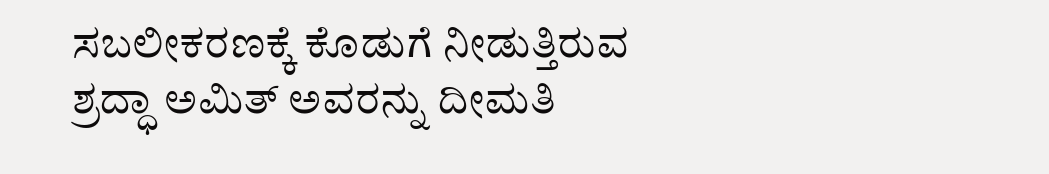ಸಬಲೀಕರಣಕ್ಕೆ ಕೊಡುಗೆ ನೀಡುತ್ತಿರುವ ಶ್ರದ್ಧಾ ಅಮಿತ್ ಅವರನ್ನು ದೀಮತಿ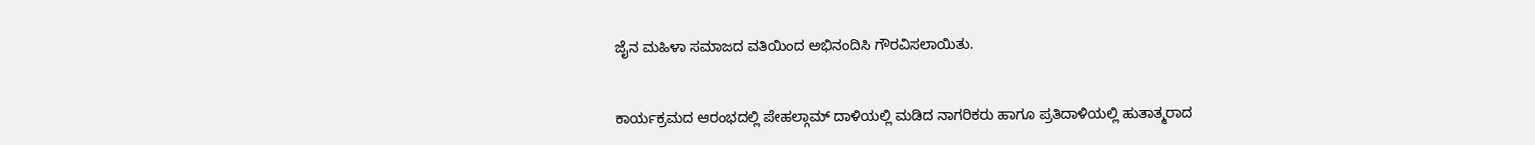ಜೈನ ಮಹಿಳಾ ಸಮಾಜದ ವತಿಯಿಂದ ಅಭಿನಂದಿಸಿ ಗೌರವಿಸಲಾಯಿತು.


ಕಾರ್ಯಕ್ರಮದ ಆರಂಭದಲ್ಲಿ ಪೇಹಲ್ಗಾಮ್ ದಾಳಿಯಲ್ಲಿ ಮಡಿದ ನಾಗರಿಕರು ಹಾಗೂ ಪ್ರತಿದಾಳಿಯಲ್ಲಿ ಹುತಾತ್ಮರಾದ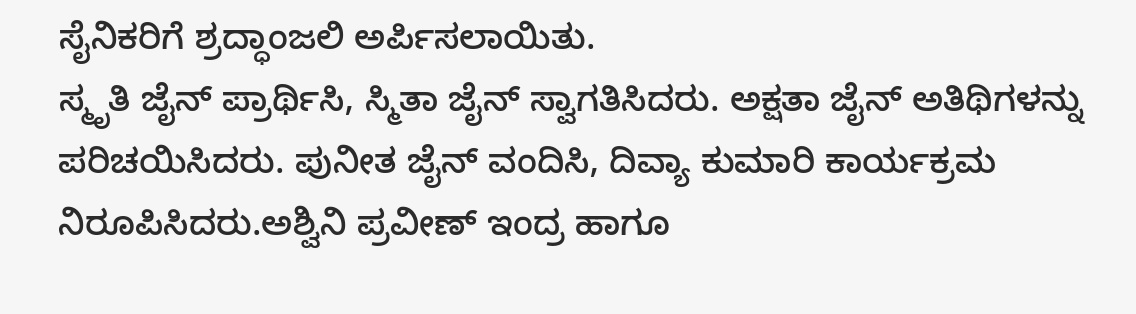ಸೈನಿಕರಿಗೆ ಶ್ರದ್ಧಾಂಜಲಿ ಅರ್ಪಿಸಲಾಯಿತು.
ಸ್ಮೃತಿ ಜೈನ್ ಪ್ರಾರ್ಥಿಸಿ, ಸ್ಮಿತಾ ಜೈನ್ ಸ್ವಾಗತಿಸಿದರು. ಅಕ್ಷತಾ ಜೈನ್ ಅತಿಥಿಗಳನ್ನು ಪರಿಚಯಿಸಿದರು. ಪುನೀತ ಜೈನ್ ವಂದಿಸಿ, ದಿವ್ಯಾ ಕುಮಾರಿ ಕಾರ್ಯಕ್ರಮ ನಿರೂಪಿಸಿದರು.ಅಶ್ವಿನಿ ಪ್ರವೀಣ್ ಇಂದ್ರ ಹಾಗೂ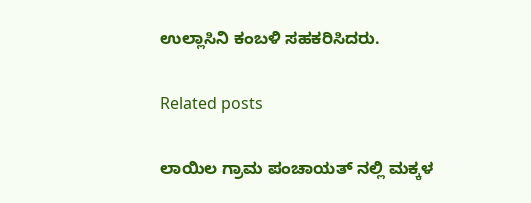ಉಲ್ಲಾಸಿನಿ ಕಂಬಳಿ ಸಹಕರಿಸಿದರು.

Related posts

ಲಾಯಿಲ ಗ್ರಾಮ ಪಂಚಾಯತ್ ನಲ್ಲಿ ಮಕ್ಕಳ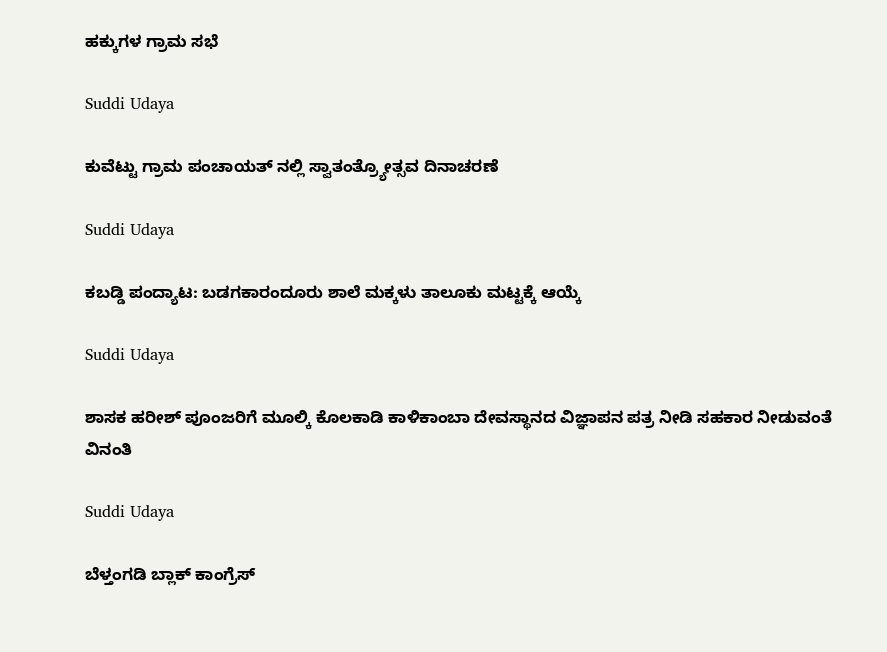ಹಕ್ಕುಗಳ ಗ್ರಾಮ ಸಭೆ

Suddi Udaya

ಕುವೆಟ್ಟು ಗ್ರಾಮ ಪಂಚಾಯತ್ ನಲ್ಲಿ ಸ್ವಾತಂತ್ರ್ಯೋತ್ಸವ ದಿನಾಚರಣೆ

Suddi Udaya

ಕಬಡ್ಡಿ ಪಂದ್ಯಾಟ: ಬಡಗಕಾರಂದೂರು ಶಾಲೆ ಮಕ್ಕಳು ತಾಲೂಕು ಮಟ್ಟಕ್ಕೆ ಆಯ್ಕೆ

Suddi Udaya

ಶಾಸಕ ಹರೀಶ್ ಪೂಂಜರಿಗೆ ಮೂಲ್ಕಿ ಕೊಲಕಾಡಿ ಕಾಳಿಕಾಂಬಾ ದೇವಸ್ಥಾನದ ವಿಜ್ಞಾಪನ ಪತ್ರ ನೀಡಿ ಸಹಕಾರ ನೀಡುವಂತೆ ವಿನಂತಿ

Suddi Udaya

ಬೆಳ್ತಂಗಡಿ ಬ್ಲಾಕ್ ಕಾಂಗ್ರೆಸ್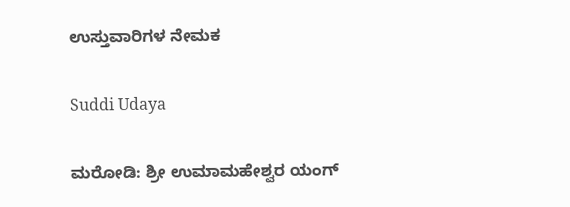ಉಸ್ತುವಾರಿಗಳ ನೇಮಕ

Suddi Udaya

ಮರೋಡಿ: ಶ್ರೀ ಉಮಾಮಹೇಶ್ವರ ಯಂಗ್‌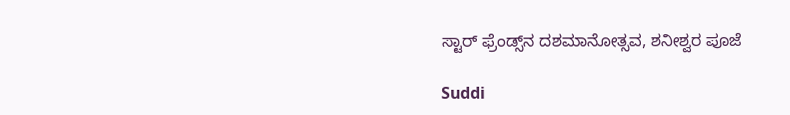ಸ್ಟಾರ್‌ ಫ್ರೆಂಡ್ಸ್‌ನ ದಶಮಾನೋತ್ಸವ, ಶನೀಶ್ವರ ಪೂಜೆ

Suddi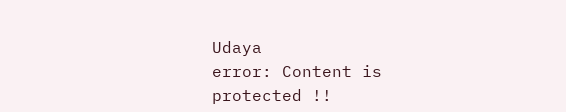Udaya
error: Content is protected !!